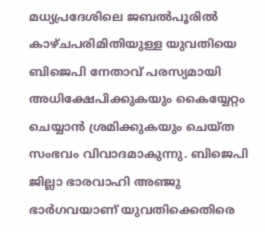മധ്യപ്രദേശിലെ ജബൽപൂരിൽ കാഴ്ചപരിമിതിയുള്ള യുവതിയെ ബിജെപി നേതാവ് പരസ്യമായി അധിക്ഷേപിക്കുകയും കൈയ്യേറ്റം ചെയ്യാൻ ശ്രമിക്കുകയും ചെയ്ത സംഭവം വിവാദമാകുന്നു. ബിജെപി ജില്ലാ ഭാരവാഹി അഞ്ജു ഭാർഗവയാണ് യുവതിക്കെതിരെ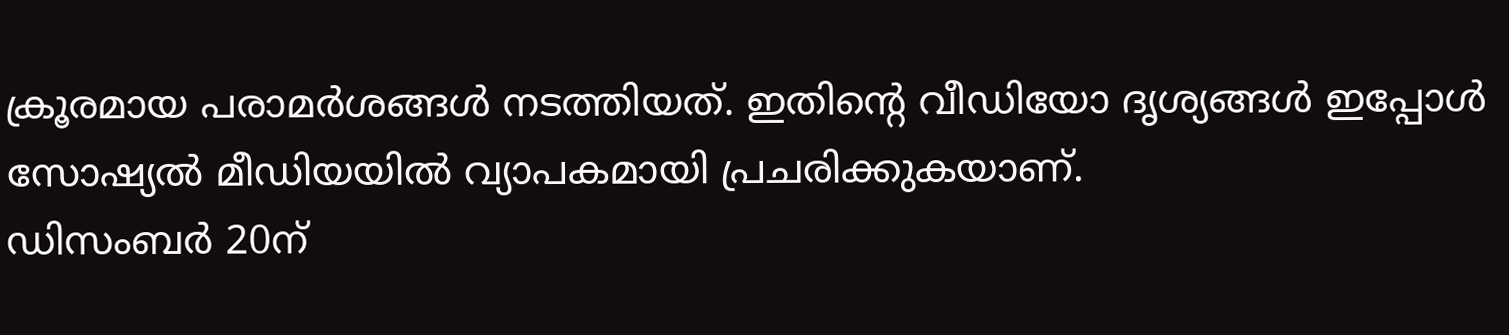ക്രൂരമായ പരാമർശങ്ങൾ നടത്തിയത്. ഇതിന്റെ വീഡിയോ ദൃശ്യങ്ങൾ ഇപ്പോൾ സോഷ്യൽ മീഡിയയിൽ വ്യാപകമായി പ്രചരിക്കുകയാണ്.
ഡിസംബർ 20ന്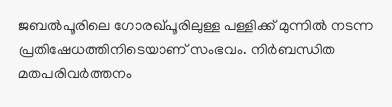ജബൽപൂരിലെ ഗോരഖ്പൂരിലുള്ള പള്ളിക്ക് മുന്നിൽ നടന്ന പ്രതിഷേധത്തിനിടെയാണ് സംഭവം. നിർബന്ധിത മതപരിവർത്തനം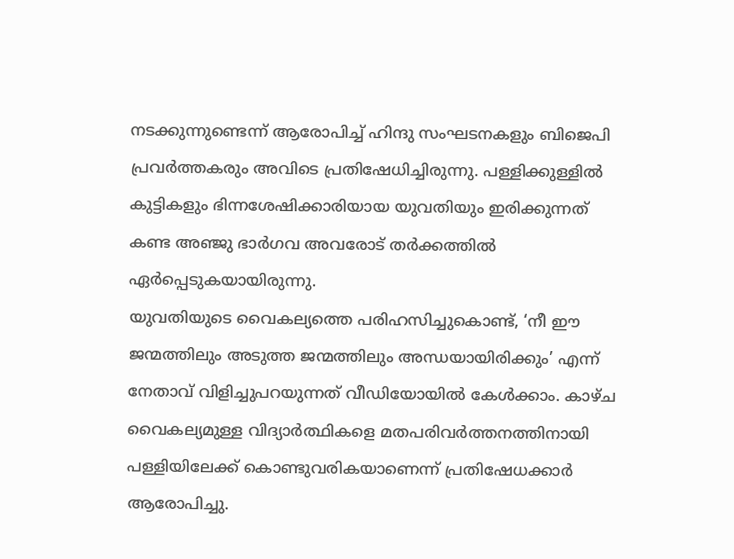നടക്കുന്നുണ്ടെന്ന് ആരോപിച്ച് ഹിന്ദു സംഘടനകളും ബിജെപി പ്രവർത്തകരും അവിടെ പ്രതിഷേധിച്ചിരുന്നു. പള്ളിക്കുള്ളിൽ കുട്ടികളും ഭിന്നശേഷിക്കാരിയായ യുവതിയും ഇരിക്കുന്നത് കണ്ട അഞ്ജു ഭാർഗവ അവരോട് തർക്കത്തിൽ ഏർപ്പെടുകയായിരുന്നു.
യുവതിയുടെ വൈകല്യത്തെ പരിഹസിച്ചുകൊണ്ട്, ‘നീ ഈ ജന്മത്തിലും അടുത്ത ജന്മത്തിലും അന്ധയായിരിക്കും’ എന്ന് നേതാവ് വിളിച്ചുപറയുന്നത് വീഡിയോയിൽ കേൾക്കാം. കാഴ്ച വൈകല്യമുള്ള വിദ്യാർത്ഥികളെ മതപരിവർത്തനത്തിനായി പള്ളിയിലേക്ക് കൊണ്ടുവരികയാണെന്ന് പ്രതിഷേധക്കാർ ആരോപിച്ചു.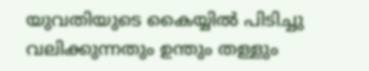യുവതിയുടെ കൈയ്യിൽ പിടിച്ചു വലിക്കുന്നതും ഉന്തും തള്ളും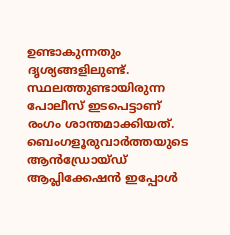ഉണ്ടാകുന്നതും ദൃശ്യങ്ങളിലുണ്ട്. സ്ഥലത്തുണ്ടായിരുന്ന പോലീസ് ഇടപെട്ടാണ് രംഗം ശാന്തമാക്കിയത്.
ബെംഗളൂരുവാർത്തയുടെ ആൻഡ്രോയ്ഡ് ആപ്ലിക്കേഷൻ ഇപ്പോൾ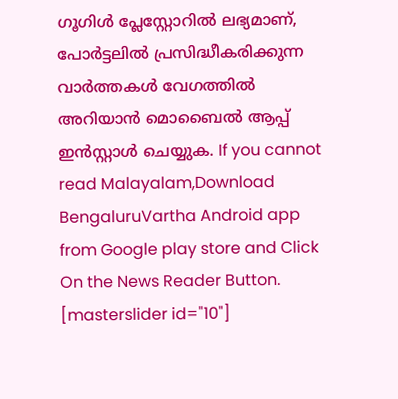ഗൂഗിൾ പ്ലേസ്റ്റോറിൽ ലഭ്യമാണ്, പോർട്ടലിൽ പ്രസിദ്ധീകരിക്കുന്ന വാർത്തകൾ വേഗത്തിൽ അറിയാൻ മൊബൈൽ ആപ്പ് ഇൻസ്റ്റാൾ ചെയ്യുക. If you cannot read Malayalam,Download BengaluruVartha Android app from Google play store and Click On the News Reader Button. [masterslider id="10"]